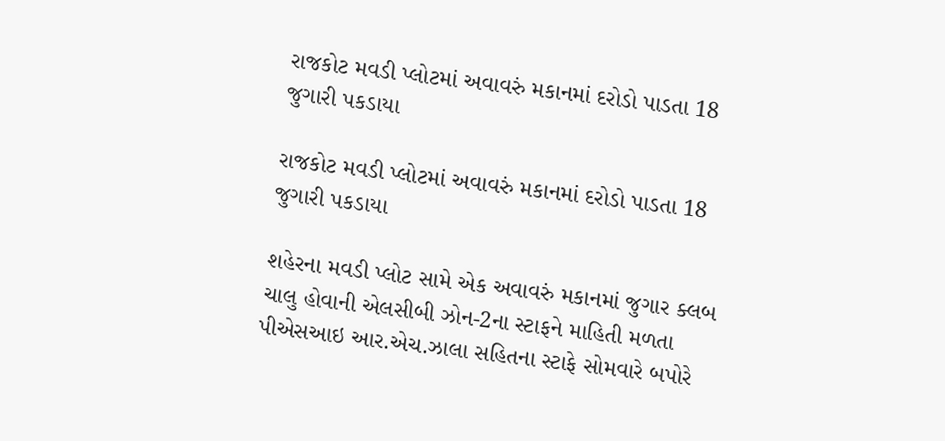રાજકોટ મવડી પ્લોટમાં અવાવરું મકાનમાં દરોડો પાડતા 18 જુગારી પકડાયા

રાજકોટ મવડી પ્લોટમાં અવાવરું મકાનમાં દરોડો પાડતા 18 જુગારી પકડાયા

શહેરના મવડી પ્લોટ સામે એક અવાવરું મકાનમાં જુગાર ક્લબ ચાલુ હોવાની એલસીબી ઝોન-2ના સ્ટાફને માહિતી મળતા પીએસઆઇ આર.એચ.ઝાલા સહિતના સ્ટાફે સોમવારે બપોરે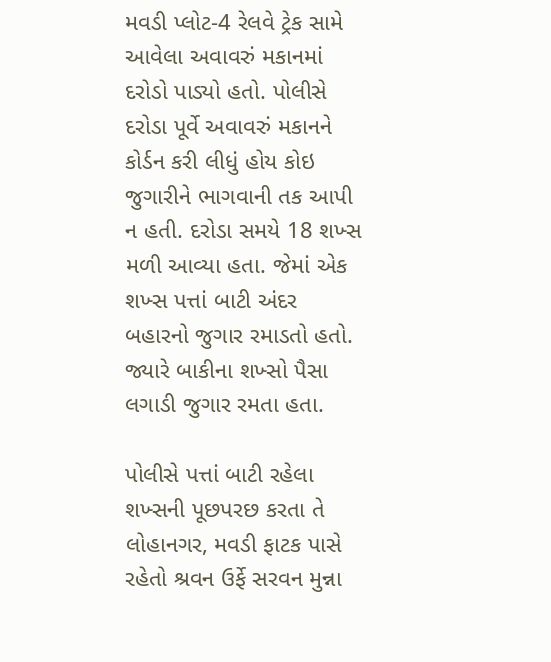મવડી પ્લોટ-4 રેલવે ટ્રેક સામે આવેલા અવાવરું મકાનમાં દરોડો પાડ્યો હતો. પોલીસે દરોડા પૂર્વે અવાવરું મકાનને કોર્ડન કરી લીધું હોય કોઇ જુગારીને ભાગવાની તક આપી ન હતી. દરોડા સમયે 18 શખ્સ મળી આવ્યા હતા. જેમાં એક શખ્સ પત્તાં બાટી અંદર બહારનો જુગાર રમાડતો હતો. જ્યારે બાકીના શખ્સો પૈસા લગાડી જુગાર રમતા હતા.

પોલીસે પત્તાં બાટી રહેલા શખ્સની પૂછપરછ કરતા તે લોહાનગર, મવડી ફાટક પાસે રહેતો શ્રવન ઉર્ફે સરવન મુન્ના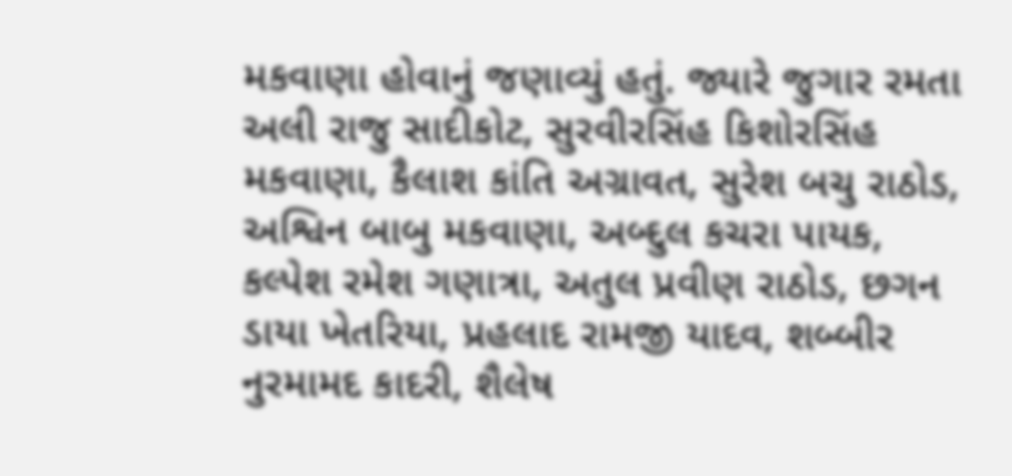મકવાણા હોવાનું જણાવ્યું હતું. જ્યારે જુગાર રમતા અલી રાજુ સાદીકોટ, સુરવીરસિંહ કિશોરસિંહ મકવાણા, કૈલાશ કાંતિ અગ્રાવત, સુરેશ બચુ રાઠોડ, અશ્વિન બાબુ મકવાણા, અબ્દુલ કચરા પાયક, કલ્પેશ રમેશ ગણાત્રા, અતુલ પ્રવીણ રાઠોડ, છગન ડાયા ખેતરિયા, પ્રહલાદ રામજી યાદવ, શબ્બીર નુરમામદ કાદરી, શૈલેષ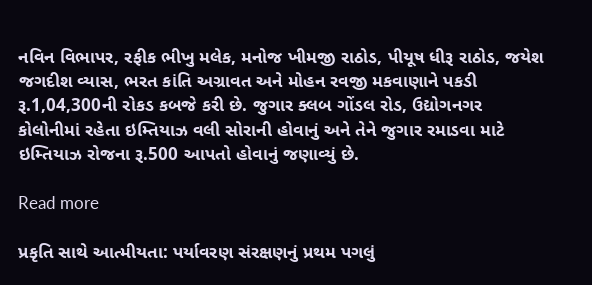નવિન વિભાપર, રફીક ભીખુ મલેક, મનોજ ખીમજી રાઠોડ, પીયૂષ ધીરૂ રાઠોડ, જયેશ જગદીશ વ્યાસ, ભરત કાંતિ અગ્રાવત અને મોહન રવજી મકવાણાને પકડી રૂ.1,04,300ની રોકડ કબજે કરી છે. જુગાર ક્લબ ગોંડલ રોડ, ઉદ્યોગનગર કોલોનીમાં રહેતા ઇમ્તિયાઝ વલી સોરાની હોવાનું અને તેને જુગાર રમાડવા માટે ઇમ્તિયાઝ રોજના રૂ.500 આપતો હોવાનું જણાવ્યું છે.

Read more

પ્રકૃતિ સાથે આત્મીયતા: પર્યાવરણ સંરક્ષણનું પ્રથમ પગલું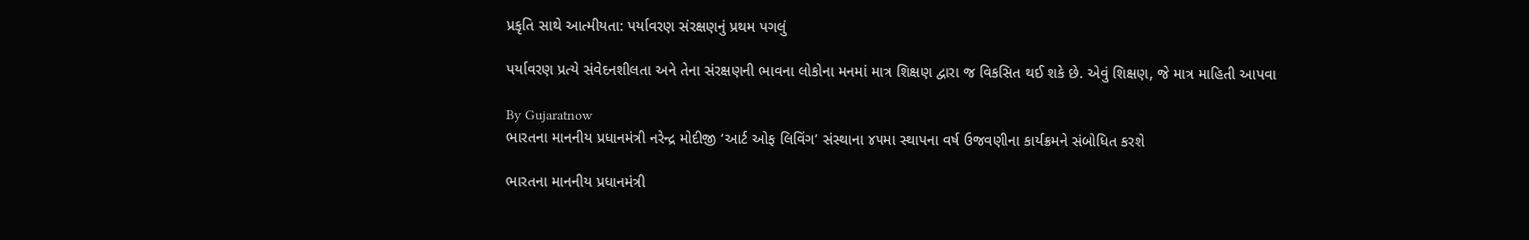પ્રકૃતિ સાથે આત્મીયતા: પર્યાવરણ સંરક્ષણનું પ્રથમ પગલું

પર્યાવરણ પ્રત્યે સંવેદનશીલતા અને તેના સંરક્ષણની ભાવના લોકોના મનમાં માત્ર શિક્ષણ દ્વારા જ વિકસિત થઈ શકે છે. એવું શિક્ષણ, જે માત્ર માહિતી આપવા

By Gujaratnow
ભારતના માનનીય પ્રધાનમંત્રી નરેન્દ્ર મોદીજી ‘આર્ટ ઓફ લિવિંગ’ સંસ્થાના ૪૫મા સ્થાપના વર્ષ ઉજવણીના કાર્યક્રમને સંબોધિત કરશે

ભારતના માનનીય પ્રધાનમંત્રી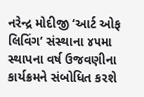નરેન્દ્ર મોદીજી ‘આર્ટ ઓફ લિવિંગ’ સંસ્થાના ૪૫મા સ્થાપના વર્ષ ઉજવણીના કાર્યક્રમને સંબોધિત કરશે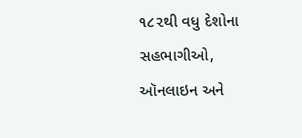૧૮૨થી વધુ દેશોના સહભાગીઓ, ઑનલાઇન અને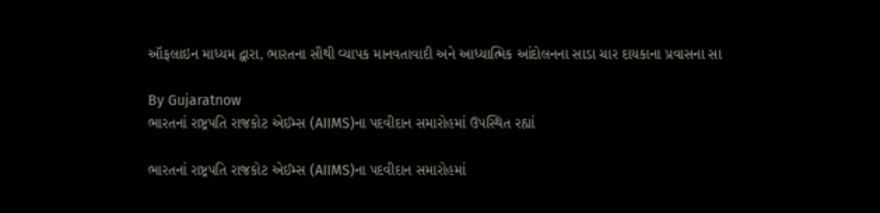ઑફલાઇન માધ્યમ દ્વારા, ભારતના સૌથી વ્યાપક માનવતાવાદી અને આધ્યાત્મિક આંદોલનના સાડા ચાર દાયકાના પ્રવાસના સા

By Gujaratnow
ભારતનાં રાષ્ટ્રપતિ રાજકોટ એઈમ્સ (AIIMS)ના પદવીદાન સમારોહમાં ઉપસ્થિત રહ્યાં

ભારતનાં રાષ્ટ્રપતિ રાજકોટ એઈમ્સ (AIIMS)ના પદવીદાન સમારોહમાં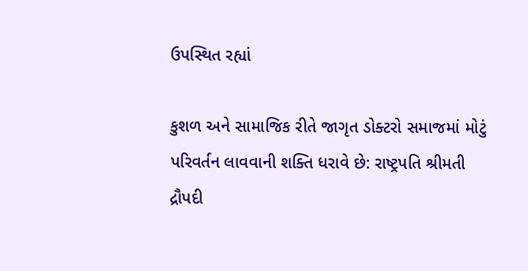ઉપસ્થિત રહ્યાં

કુશળ અને સામાજિક રીતે જાગૃત ડોક્ટરો સમાજમાં મોટું પરિવર્તન લાવવાની શક્તિ ધરાવે છે: રાષ્ટ્રપતિ શ્રીમતી દ્રૌપદી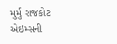મુર્મુ રાજકોટ એઇમ્સની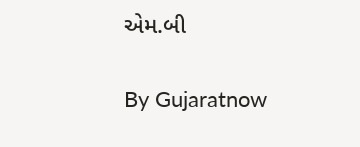એમ.બી

By Gujaratnow